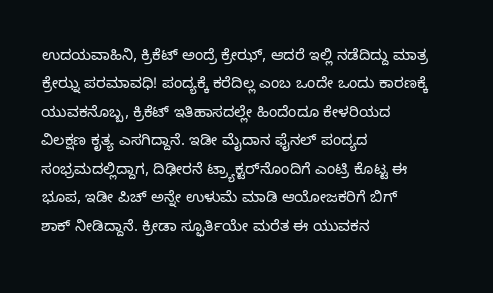ಉದಯವಾಹಿನಿ, ಕ್ರಿಕೆಟ್ ಅಂದ್ರೆ ಕ್ರೇಝ್, ಆದರೆ ಇಲ್ಲಿ ನಡೆದಿದ್ದು ಮಾತ್ರ ಕ್ರೇಝ್ನ ಪರಮಾವಧಿ! ಪಂದ್ಯಕ್ಕೆ ಕರೆದಿಲ್ಲ ಎಂಬ ಒಂದೇ ಒಂದು ಕಾರಣಕ್ಕೆ ಯುವಕನೊಬ್ಬ, ಕ್ರಿಕೆಟ್ ಇತಿಹಾಸದಲ್ಲೇ ಹಿಂದೆಂದೂ ಕೇಳರಿಯದ ವಿಲಕ್ಷಣ ಕೃತ್ಯ ಎಸಗಿದ್ದಾನೆ. ಇಡೀ ಮೈದಾನ ಫೈನಲ್ ಪಂದ್ಯದ ಸಂಭ್ರಮದಲ್ಲಿದ್ದಾಗ, ದಿಢೀರನೆ ಟ್ರ್ಯಾಕ್ಟರ್‌ನೊಂದಿಗೆ ಎಂಟ್ರಿ ಕೊಟ್ಟ ಈ ಭೂಪ, ಇಡೀ ಪಿಚ್ ಅನ್ನೇ ಉಳುಮೆ ಮಾಡಿ ಆಯೋಜಕರಿಗೆ ಬಿಗ್ ಶಾಕ್ ನೀಡಿದ್ದಾನೆ. ಕ್ರೀಡಾ ಸ್ಫೂರ್ತಿಯೇ ಮರೆತ ಈ ಯುವಕನ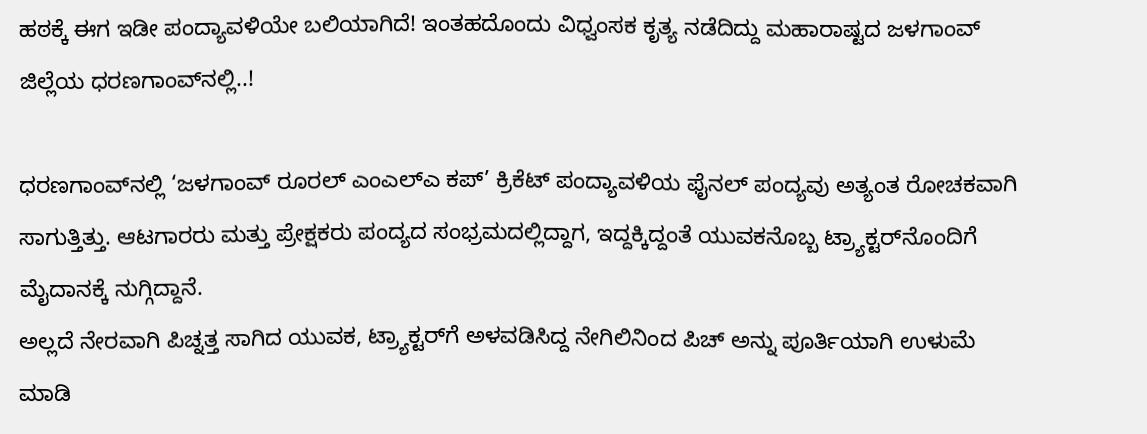ಹಠಕ್ಕೆ ಈಗ ಇಡೀ ಪಂದ್ಯಾವಳಿಯೇ ಬಲಿಯಾಗಿದೆ! ಇಂತಹದೊಂದು ವಿಧ್ವಂಸಕ ಕೃತ್ಯ ನಡೆದಿದ್ದು ಮಹಾರಾಷ್ಟದ ಜಳಗಾಂವ್ ಜಿಲ್ಲೆಯ ಧರಣಗಾಂವ್‌ನಲ್ಲಿ..!

ಧರಣಗಾಂವ್‌ನಲ್ಲಿ ‘ಜಳಗಾಂವ್ ರೂರಲ್ ಎಂಎಲ್ಎ ಕಪ್’ ಕ್ರಿಕೆಟ್ ಪಂದ್ಯಾವಳಿಯ ಫೈನಲ್ ಪಂದ್ಯವು ಅತ್ಯಂತ ರೋಚಕವಾಗಿ ಸಾಗುತ್ತಿತ್ತು. ಆಟಗಾರರು ಮತ್ತು ಪ್ರೇಕ್ಷಕರು ಪಂದ್ಯದ ಸಂಭ್ರಮದಲ್ಲಿದ್ದಾಗ, ಇದ್ದಕ್ಕಿದ್ದಂತೆ ಯುವಕನೊಬ್ಬ ಟ್ರ್ಯಾಕ್ಟರ್‌ನೊಂದಿಗೆ ಮೈದಾನಕ್ಕೆ ನುಗ್ಗಿದ್ದಾನೆ.
ಅಲ್ಲದೆ ನೇರವಾಗಿ ಪಿಚ್ನತ್ತ ಸಾಗಿದ ಯುವಕ, ಟ್ರ್ಯಾಕ್ಟರ್‌ಗೆ ಅಳವಡಿಸಿದ್ದ ನೇಗಿಲಿನಿಂದ ಪಿಚ್ ಅನ್ನು ಪೂರ್ತಿಯಾಗಿ ಉಳುಮೆ ಮಾಡಿ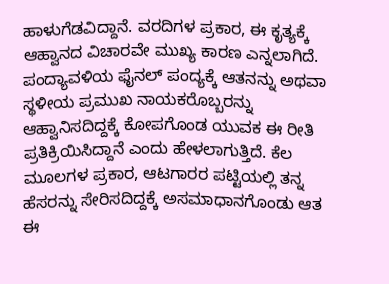ಹಾಳುಗೆಡವಿದ್ದಾನೆ. ವರದಿಗಳ ಪ್ರಕಾರ, ಈ ಕೃತ್ಯಕ್ಕೆ ಆಹ್ವಾನದ ವಿಚಾರವೇ ಮುಖ್ಯ ಕಾರಣ ಎನ್ನಲಾಗಿದೆ. ಪಂದ್ಯಾವಳಿಯ ಫೈನಲ್ ಪಂದ್ಯಕ್ಕೆ ಆತನನ್ನು ಅಥವಾ ಸ್ಥಳೀಯ ಪ್ರಮುಖ ನಾಯಕರೊಬ್ಬರನ್ನು ಆಹ್ವಾನಿಸದಿದ್ದಕ್ಕೆ ಕೋಪಗೊಂಡ ಯುವಕ ಈ ರೀತಿ ಪ್ರತಿಕ್ರಿಯಿಸಿದ್ದಾನೆ ಎಂದು ಹೇಳಲಾಗುತ್ತಿದೆ. ಕೆಲ ಮೂಲಗಳ ಪ್ರಕಾರ, ಆಟಗಾರರ ಪಟ್ಟಿಯಲ್ಲಿ ತನ್ನ ಹೆಸರನ್ನು ಸೇರಿಸದಿದ್ದಕ್ಕೆ ಅಸಮಾಧಾನಗೊಂಡು ಆತ ಈ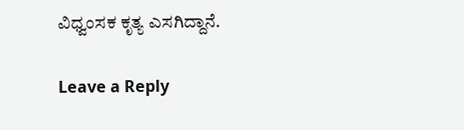ವಿಧ್ವಂಸಕ ಕೃತ್ಯ ಎಸಗಿದ್ದಾನೆ.

Leave a Reply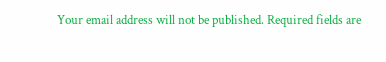Your email address will not be published. Required fields are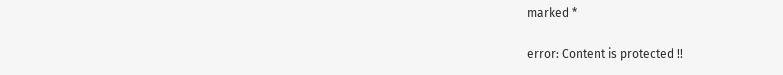marked *

error: Content is protected !!